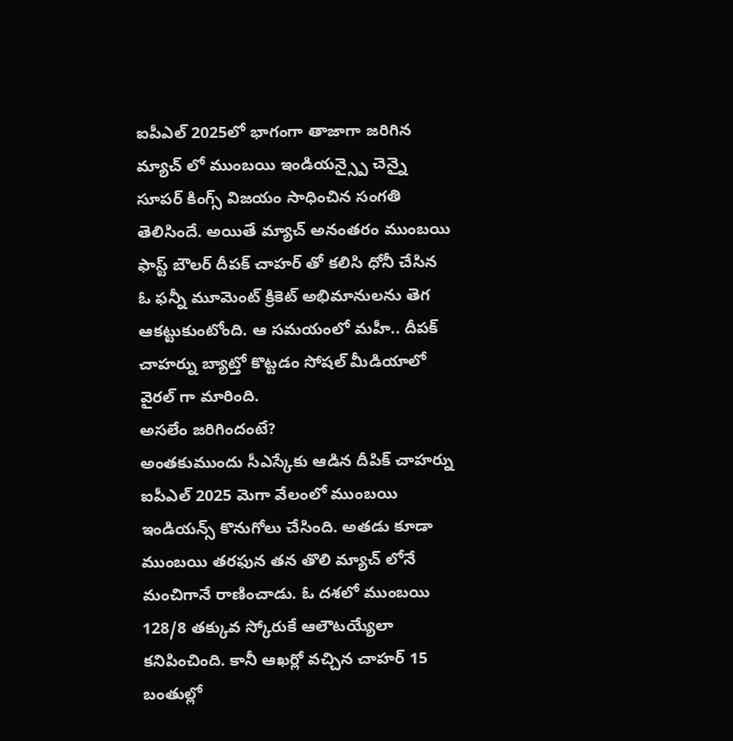ఐపీఎల్ 2025లో భాగంగా తాజాగా జరిగిన మ్యాచ్ లో ముంబయి ఇండియన్స్పై చెన్నై సూపర్ కింగ్స్ విజయం సాధించిన సంగతి తెలిసిందే. అయితే మ్యాచ్ అనంతరం ముంబయి ఫాస్ట్ బౌలర్ దీపక్ చాహర్ తో కలిసి ధోనీ చేసిన ఓ ఫన్నీ మూమెంట్ క్రికెట్ అభిమానులను తెగ ఆకట్టుకుంటోంది. ఆ సమయంలో మహీ.. దీపక్ చాహర్ను బ్యాట్తో కొట్టడం సోషల్ మీడియాలో వైరల్ గా మారింది.
అసలేం జరిగిందంటే?
అంతకుముందు సీఎస్కేకు ఆడిన దీపిక్ చాహర్ను ఐపీఎల్ 2025 మెగా వేలంలో ముంబయి ఇండియన్స్ కొనుగోలు చేసింది. అతడు కూడా ముంబయి తరఫున తన తొలి మ్యాచ్ లోనే మంచిగానే రాణించాడు. ఓ దశలో ముంబయి 128/8 తక్కువ స్కోరుకే ఆలౌటయ్యేలా కనిపించింది. కానీ ఆఖర్లో వచ్చిన చాహర్ 15 బంతుల్లో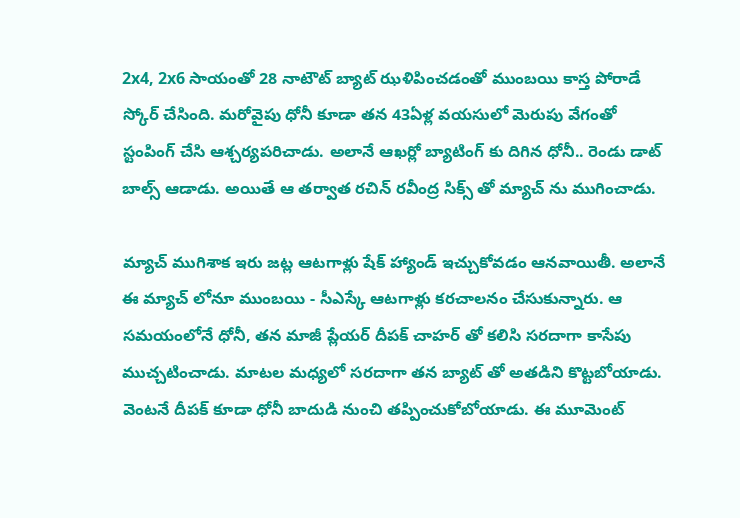2x4, 2x6 సాయంతో 28 నాటౌట్ బ్యాట్ ఝళిపించడంతో ముంబయి కాస్త పోరాడే స్కోర్ చేసింది. మరోవైపు ధోనీ కూడా తన 43ఏళ్ల వయసులో మెరుపు వేగంతో స్టంపింగ్ చేసి ఆశ్చర్యపరిచాడు. అలానే ఆఖర్లో బ్యాటింగ్ కు దిగిన ధోనీ.. రెండు డాట్ బాల్స్ ఆడాడు. అయితే ఆ తర్వాత రచిన్ రవీంద్ర సిక్స్ తో మ్యాచ్ ను ముగించాడు.

మ్యాచ్ ముగిశాక ఇరు జట్ల ఆటగాళ్లు షేక్ హ్యాండ్ ఇచ్చుకోవడం ఆనవాయితీ. అలానే ఈ మ్యాచ్ లోనూ ముంబయి - సీఎస్కే ఆటగాళ్లు కరచాలనం చేసుకున్నారు. ఆ సమయంలోనే ధోనీ, తన మాజీ ప్లేయర్ దీపక్ చాహర్ తో కలిసి సరదాగా కాసేపు ముచ్చటించాడు. మాటల మధ్యలో సరదాగా తన బ్యాట్ తో అతడిని కొట్టబోయాడు. వెంటనే దీపక్ కూడా ధోనీ బాదుడి నుంచి తప్పించుకోబోయాడు. ఈ మూమెంట్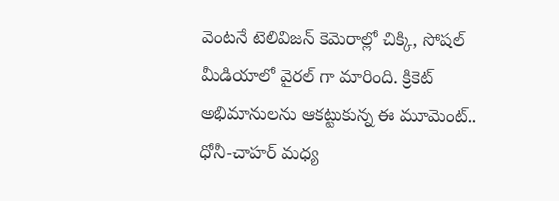వెంటనే టెలివిజన్ కెమెరాల్లో చిక్కి, సోషల్ మీడియాలో వైరల్ గా మారింది. క్రికెట్ అభిమానులను ఆకట్టుకున్న ఈ మూమెంట్.. ధోనీ-చాహర్ మధ్య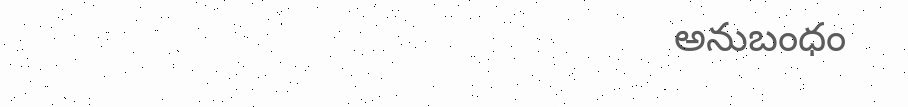అనుబంధం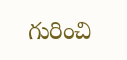గురించి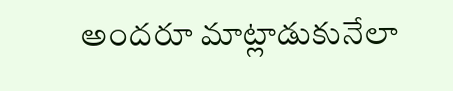అందరూ మాట్లాడుకునేలా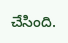చేసింది.